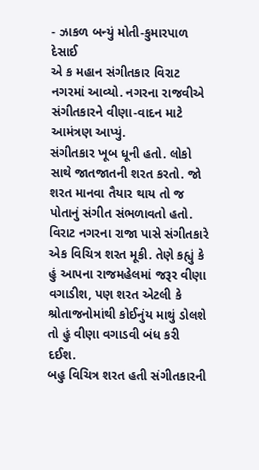- ઝાકળ બન્યું મોતી-કુમારપાળ દેસાઈ
એ ક મહાન સંગીતકાર વિરાટ નગરમાં આવ્યો. નગરના રાજવીએ સંગીતકારને વીણા-વાદન માટે આમંત્રણ આપ્યું.
સંગીતકાર ખૂબ ધૂની હતો. લોકો સાથે જાતજાતની શરત કરતો. જો શરત માનવા તૈયાર થાય તો જ પોતાનું સંગીત સંભળાવતો હતો.
વિરાટ નગરના રાજા પાસે સંગીતકારે એક વિચિત્ર શરત મૂકી. તેણે કહ્યું કે હું આપના રાજમહેલમાં જરૂર વીણા વગાડીશ, પણ શરત એટલી કે શ્રોતાજનોમાંથી કોઈનુંય માથું ડોલશે તો હું વીણા વગાડવી બંધ કરી દઈશ.
બહુ વિચિત્ર શરત હતી સંગીતકારની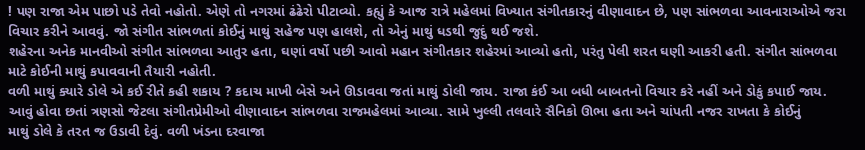! પણ રાજા એમ પાછો પડે તેવો નહોતો. એણે તો નગરમાં ઢંઢેરો પીટાવ્યો. કહ્યું કે આજ રાત્રે મહેલમાં વિખ્યાત સંગીતકારનું વીણાવાદન છે, પણ સાંભળવા આવનારાઓએ જરા વિચાર કરીને આવવું. જો સંગીત સાંભળતાં કોઈનું માથું સહેજ પણ હાલશે, તો એનું માથું ધડથી જુદું થઈ જશે.
શહેરના અનેક માનવીઓ સંગીત સાંભળવા આતુર હતા, ઘણાં વર્ષો પછી આવો મહાન સંગીતકાર શહેરમાં આવ્યો હતો, પરંતુ પેલી શરત ઘણી આકરી હતી. સંગીત સાંભળવા માટે કોઈની માથું કપાવવાની તૈયારી નહોતી.
વળી માથું ક્યારે ડોલે એ કઈ રીતે કહી શકાય ? કદાચ માખી બેસે અને ઊડાવવા જતાં માથું ડોલી જાય. રાજા કંઈ આ બધી બાબતનો વિચાર કરે નહીં અને ડોકું કપાઈ જાય.
આવું હોવા છતાં ત્રણસો જેટલા સંગીતપ્રેમીઓ વીણાવાદન સાંભળવા રાજમહેલમાં આવ્યા. સામે ખુલ્લી તલવારે સૈનિકો ઊભા હતા અને ચાંપતી નજર રાખતા કે કોઈનું
માથું ડોલે કે તરત જ ઉડાવી દેવું. વળી ખંડના દરવાજા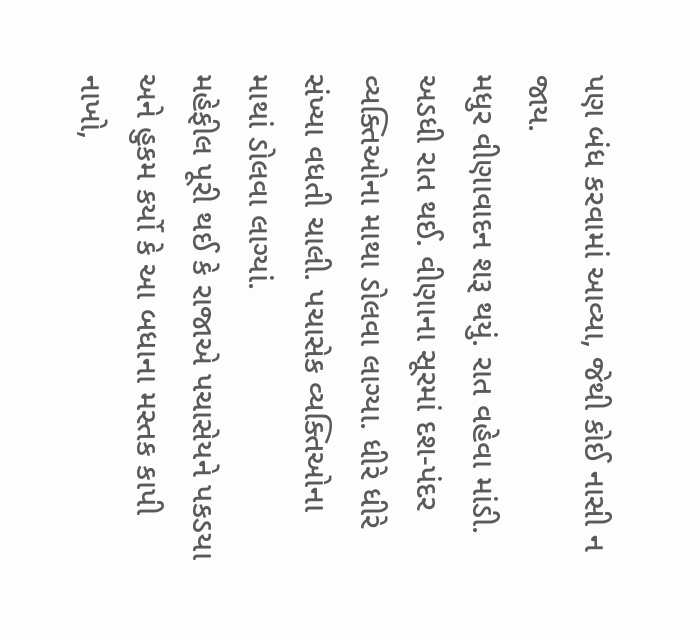પણ બંધ કરવામાં આવ્યા, જેથી કોઈ નાસી ન જાય.
મધુર વીણાવાદન શરૂ થયું. રાત વહેવા માંડી. અડધી રાત થઈ. વીણાના સૂરમાં દશ-પંદર વ્યક્તિઓના માથા ડોલવા લાગ્યા. ધીરે ધીરે સંખ્યા વધતી ચાલી. પચાસેક વ્યક્તિઓના માથાં ડોલવા લાગ્યાં.
મહેફીલ પૂરી થઈ કે રાજાએ પચાસેયને પકડયા અને હુકમ કર્યો કે આ બધાના મસ્તક કાપી નાખો,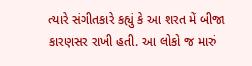ત્યારે સંગીતકારે કહ્યું કે આ શરત મેં બીજા કારણસર રાખી હતી. આ લોકો જ મારું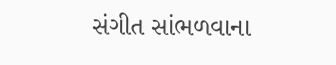સંગીત સાંભળવાના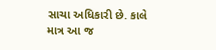સાચા અધિકારી છે. કાલે માત્ર આ જ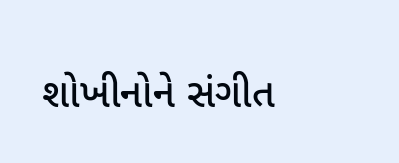શોખીનોને સંગીત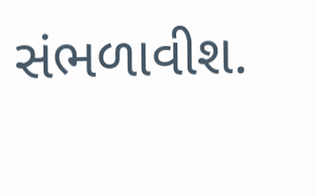સંભળાવીશ.